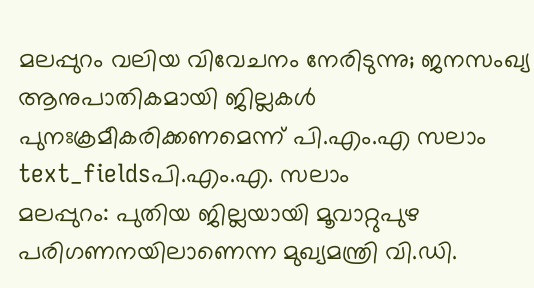മലപ്പുറം വലിയ വിവേചനം നേരിടുന്നു; ജനസംഖ്യ ആനുപാതികമായി ജില്ലകൾ പുനഃക്രമീകരിക്കണമെന്ന് പി.എം.എ സലാം
text_fieldsപി.എം.എ. സലാം
മലപ്പുറം: പുതിയ ജില്ലയായി മൂവാറ്റുപുഴ പരിഗണനയിലാണെന്ന മുഖ്യമന്ത്രി വി.ഡി.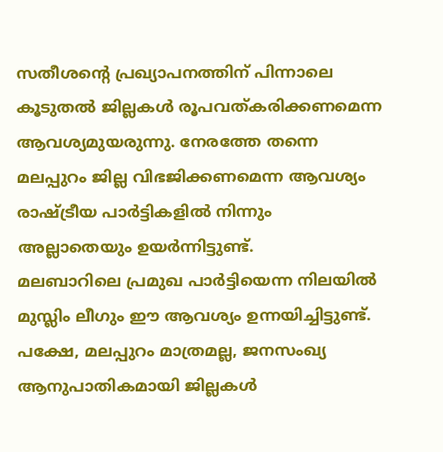സതീശന്റെ പ്രഖ്യാപനത്തിന് പിന്നാലെ കൂടുതൽ ജില്ലകൾ രൂപവത്കരിക്കണമെന്ന ആവശ്യമുയരുന്നു. നേരത്തേ തന്നെ മലപ്പുറം ജില്ല വിഭജിക്കണമെന്ന ആവശ്യം രാഷ്ട്രീയ പാർട്ടികളിൽ നിന്നും അല്ലാതെയും ഉയർന്നിട്ടുണ്ട്.
മലബാറിലെ പ്രമുഖ പാർട്ടിയെന്ന നിലയിൽ മുസ്ലിം ലീഗും ഈ ആവശ്യം ഉന്നയിച്ചിട്ടുണ്ട്. പക്ഷേ, മലപ്പുറം മാത്രമല്ല, ജനസംഖ്യ ആനുപാതികമായി ജില്ലകൾ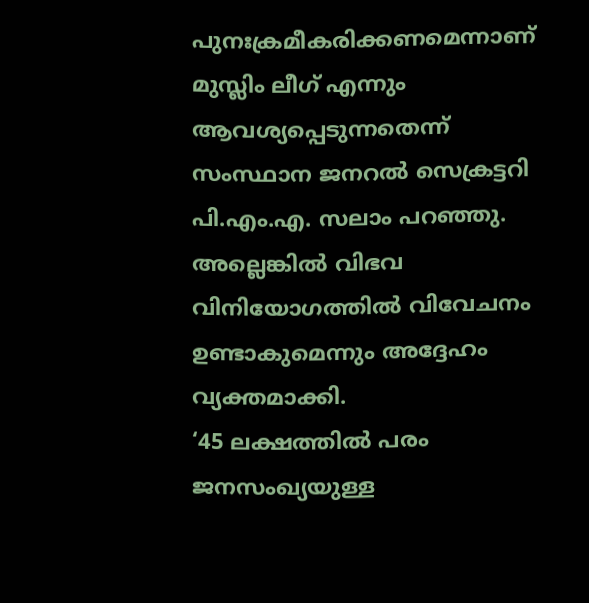പുനഃക്രമീകരിക്കണമെന്നാണ് മുസ്ലിം ലീഗ് എന്നും ആവശ്യപ്പെടുന്നതെന്ന് സംസ്ഥാന ജനറൽ സെക്രട്ടറി പി.എം.എ. സലാം പറഞ്ഞു. അല്ലെങ്കിൽ വിഭവ വിനിയോഗത്തിൽ വിവേചനം ഉണ്ടാകുമെന്നും അദ്ദേഹം വ്യക്തമാക്കി.
‘45 ലക്ഷത്തിൽ പരം ജനസംഖ്യയുള്ള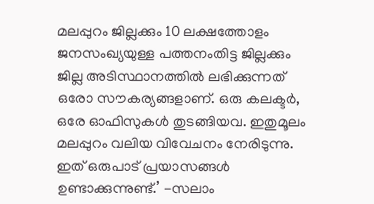മലപ്പുറം ജില്ലക്കും 10 ലക്ഷത്തോളം ജനസംഖ്യയുള്ള പത്തനംതിട്ട ജില്ലക്കും ജില്ല അടിസ്ഥാനത്തിൽ ലഭിക്കുന്നത് ഒരോ സൗകര്യങ്ങളാണ്. ഒരു കലക്ടർ, ഒരേ ഓഫിസുകൾ തുടങ്ങിയവ. ഇതുമൂലം മലപ്പുറം വലിയ വിവേചനം നേരിടുന്നു. ഇത് ഒരുപാട് പ്രയാസങ്ങൾ ഉണ്ടാക്കുന്നുണ്ട്.’ -സലാം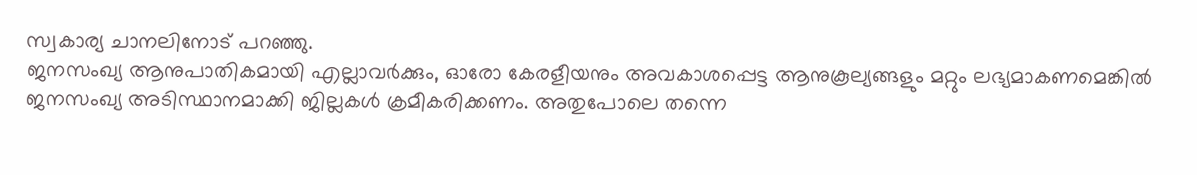സ്വകാര്യ ചാനലിനോട് പറഞ്ഞു.
ജനസംഖ്യ ആനുപാതികമായി എല്ലാവർക്കും, ഓരോ കേരളീയനും അവകാശപ്പെട്ട ആനുകൂല്യങ്ങളും മറ്റും ലഭ്യമാകണമെങ്കിൽ ജനസംഖ്യ അടിസ്ഥാനമാക്കി ജില്ലകൾ ക്രമീകരിക്കണം. അതുപോലെ തന്നെ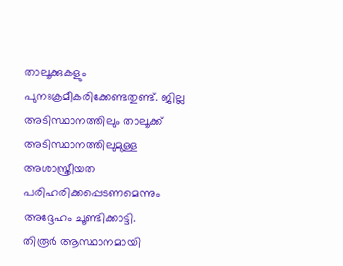താലൂക്കുകളും പുനഃക്രമീകരിക്കേണ്ടതുണ്ട്. ജില്ല അടിസ്ഥാനത്തിലും താലൂക്ക് അടിസ്ഥാനത്തിലുമുള്ള അശാസ്ത്രീയത പരിഹരിക്കപ്പെടണമെന്നും അദ്ദേഹം ചൂണ്ടിക്കാട്ടി.
തിരൂർ ആസ്ഥാനമായി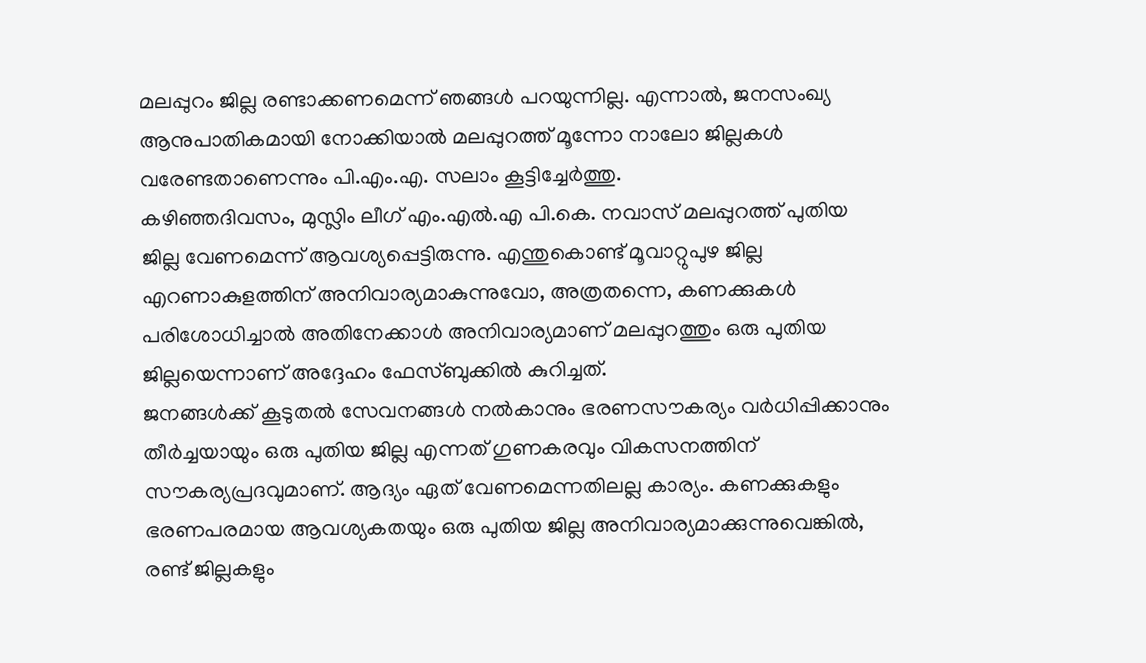മലപ്പുറം ജില്ല രണ്ടാക്കണമെന്ന് ഞങ്ങൾ പറയുന്നില്ല. എന്നാൽ, ജനസംഖ്യ ആനുപാതികമായി നോക്കിയാൽ മലപ്പുറത്ത് മൂന്നോ നാലോ ജില്ലകൾ വരേണ്ടതാണെന്നും പി.എം.എ. സലാം കൂട്ടിച്ചേർത്തു.
കഴിഞ്ഞദിവസം, മുസ്ലിം ലീഗ് എം.എൽ.എ പി.കെ. നവാസ് മലപ്പുറത്ത് പുതിയ ജില്ല വേണമെന്ന് ആവശ്യപ്പെട്ടിരുന്നു. എന്തുകൊണ്ട് മൂവാറ്റുപുഴ ജില്ല എറണാകുളത്തിന് അനിവാര്യമാകുന്നുവോ, അത്രതന്നെ, കണക്കുകൾ പരിശോധിച്ചാൽ അതിനേക്കാൾ അനിവാര്യമാണ് മലപ്പുറത്തും ഒരു പുതിയ ജില്ലയെന്നാണ് അദ്ദേഹം ഫേസ്ബുക്കിൽ കുറിച്ചത്.
ജനങ്ങൾക്ക് കൂടുതൽ സേവനങ്ങൾ നൽകാനും ഭരണസൗകര്യം വർധിപ്പിക്കാനും തീർച്ചയായും ഒരു പുതിയ ജില്ല എന്നത് ഗുണകരവും വികസനത്തിന് സൗകര്യപ്രദവുമാണ്. ആദ്യം ഏത് വേണമെന്നതിലല്ല കാര്യം. കണക്കുകളും ഭരണപരമായ ആവശ്യകതയും ഒരു പുതിയ ജില്ല അനിവാര്യമാക്കുന്നുവെങ്കിൽ, രണ്ട് ജില്ലകളും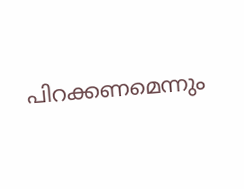പിറക്കണമെന്നും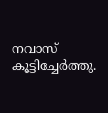നവാസ് കൂട്ടിച്ചേർത്തു.